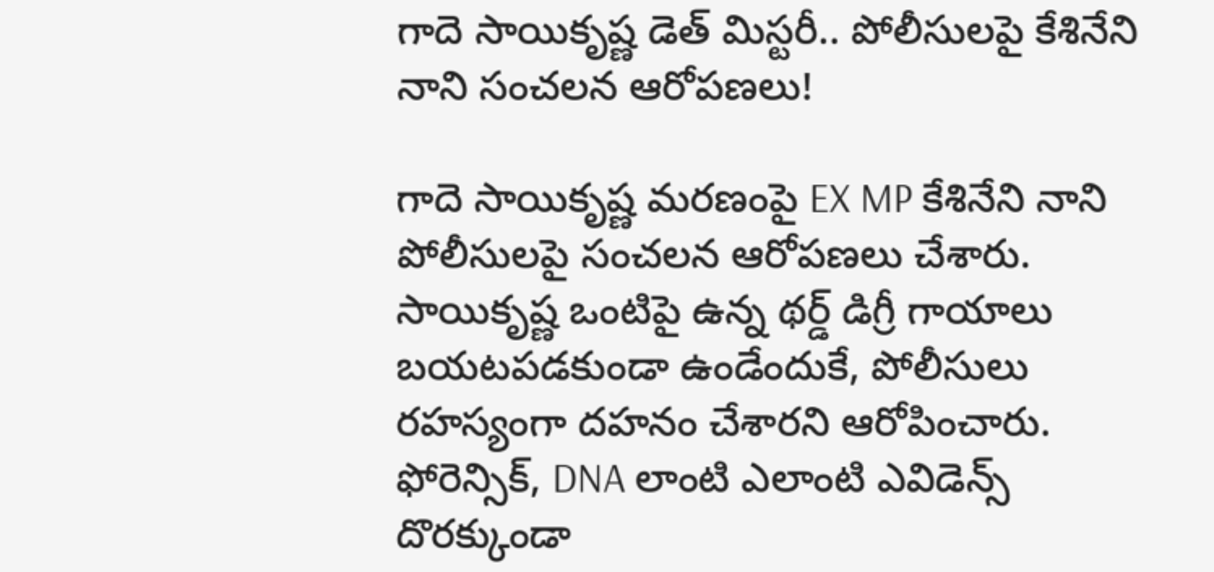గాదె సాయికృష్ణ డెత్ మిస్టరీ.. పోలీసులపై కేశినేని నాని సంచలన ఆరోపణలు!

గాదె సాయికృష్ణ మరణంపై EX MP కేశినేని నాని పోలీసులపై సంచలన ఆరోపణలు చేశారు. సాయికృష్ణ ఒంటిపై ఉన్న థర్డ్ డిగ్రీ గాయాలు బయటపడకుండా ఉండేందుకే, పోలీసులు రహస్యంగా దహనం చేశారని ఆరోపించారు. ఫోరెన్సిక్, DNA లాంటి ఎలాంటి ఎవిడెన్స్ దొరక్కుండా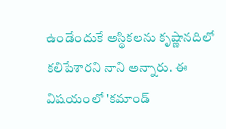ఉండేందుకే అస్థికలను కృష్ణానదిలో కలిపేశారని నాని అన్నారు. ఈ విషయంలో 'కమాండ్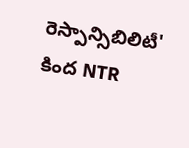రెస్పాన్సిబిలిటీ' కింద NTR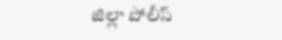జిల్లా పోలీస్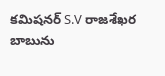కమిషనర్ S.V రాజశేఖర బాబును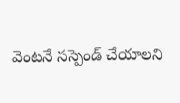వెంటనే సస్పెండ్ చేయాలని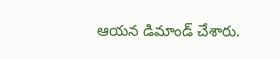ఆయన డిమాండ్ చేశారు.